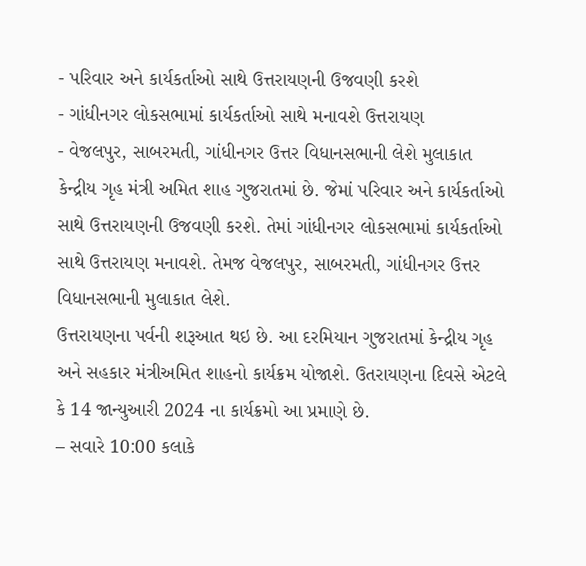- પરિવાર અને કાર્યકર્તાઓ સાથે ઉત્તરાયણની ઉજવણી કરશે
- ગાંધીનગર લોકસભામાં કાર્યકર્તાઓ સાથે મનાવશે ઉત્તરાયણ
- વેજલપુર, સાબરમતી, ગાંધીનગર ઉત્તર વિધાનસભાની લેશે મુલાકાત
કેન્દ્રીય ગૃહ મંત્રી અમિત શાહ ગુજરાતમાં છે. જેમાં પરિવાર અને કાર્યકર્તાઓ સાથે ઉત્તરાયણની ઉજવણી કરશે. તેમાં ગાંધીનગર લોકસભામાં કાર્યકર્તાઓ સાથે ઉત્તરાયણ મનાવશે. તેમજ વેજલપુર, સાબરમતી, ગાંધીનગર ઉત્તર વિધાનસભાની મુલાકાત લેશે.
ઉત્તરાયણના પર્વની શરૂઆત થઇ છે. આ દરમિયાન ગુજરાતમાં કેન્દ્રીય ગૃહ અને સહકાર મંત્રીઅમિત શાહનો કાર્યક્રમ યોજાશે. ઉતરાયણના દિવસે એટલે કે 14 જાન્યુઆરી 2024 ના કાર્યક્રમો આ પ્રમાણે છે.
– સવારે 10:00 કલાકે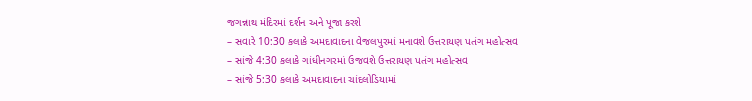જગન્નાથ મંદિરમાં દર્શન અને પૂજા કરશે
– સવારે 10:30 કલાકે અમદાવાદના વેજલપુરમાં મનાવશે ઉત્તરાયણ પતંગ મહોત્સવ
– સાંજે 4:30 કલાકે ગાંધીનગરમાં ઉજવશે ઉત્તરાયણ પતંગ મહોત્સવ
– સાંજે 5:30 કલાકે અમદાવાદના ચાંદલોડિયામાં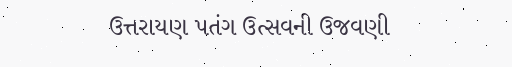ઉત્તરાયણ પતંગ ઉત્સવની ઉજવણી